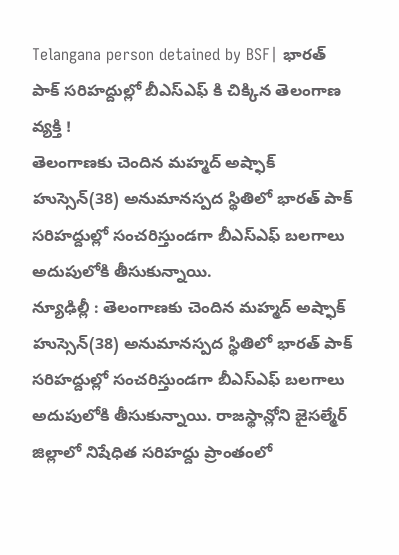Telangana person detained by BSF| భారత్ పాక్ సరిహద్దుల్లో బీఎస్ఎఫ్ కి చిక్కిన తెలంగాణ వ్యక్తి !
తెలంగాణకు చెందిన మహ్మద్ అష్ఫాక్ హుస్సెన్(38) అనుమానస్పద స్థితిలో భారత్ పాక్ సరిహద్దుల్లో సంచరిస్తుండగా బీఎస్ఎఫ్ బలగాలు అదుపులోకి తీసుకున్నాయి.
న్యూఢిల్లీ : తెలంగాణకు చెందిన మహ్మద్ అష్ఫాక్ హుస్సెన్(38) అనుమానస్పద స్థితిలో భారత్ పాక్ సరిహద్దుల్లో సంచరిస్తుండగా బీఎస్ఎఫ్ బలగాలు అదుపులోకి తీసుకున్నాయి. రాజస్థాన్లోని జైసల్మేర్ జిల్లాలో నిషేధిత సరిహద్దు ప్రాంతంలో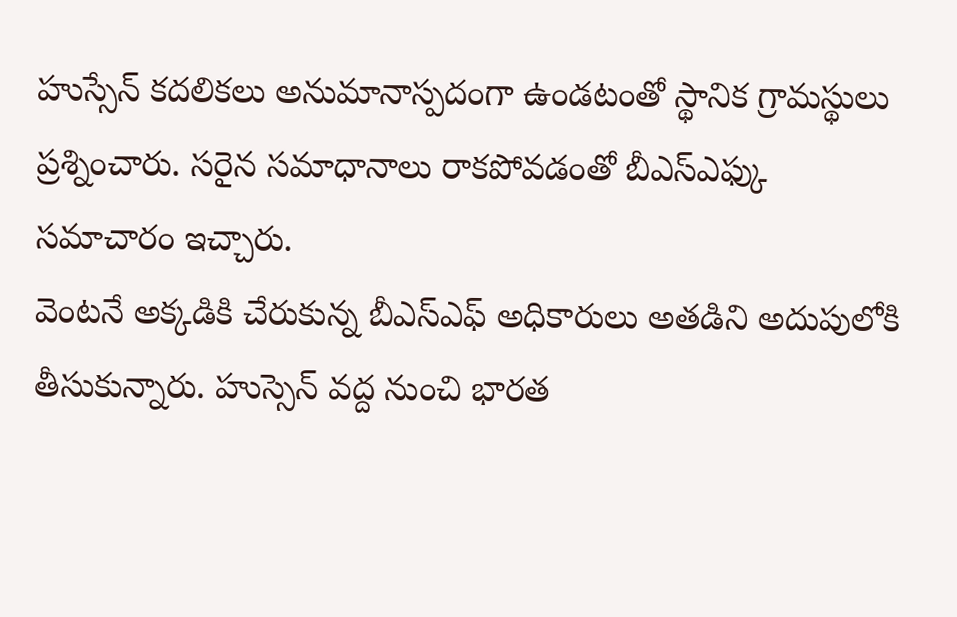హుస్సేన్ కదలికలు అనుమానాస్పదంగా ఉండటంతో స్థానిక గ్రామస్థులు ప్రశ్నించారు. సరైన సమాధానాలు రాకపోవడంతో బీఎస్ఎఫ్కు సమాచారం ఇచ్చారు.
వెంటనే అక్కడికి చేరుకున్న బీఎస్ఎఫ్ అధికారులు అతడిని అదుపులోకి తీసుకున్నారు. హుస్సెన్ వద్ద నుంచి భారత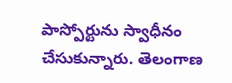పాస్పోర్టును స్వాధీనం చేసుకున్నారు. తెలంగాణ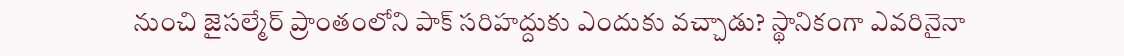నుంచి జైసల్మేర్ ప్రాంతంలోని పాక్ సరిహద్దుకు ఎందుకు వచ్చాడు? స్థానికంగా ఎవరినైనా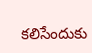కలిసేందుకు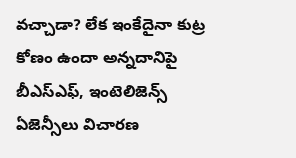వచ్చాడా? లేక ఇంకేదైనా కుట్ర కోణం ఉందా అన్నదానిపై బీఎస్ఎఫ్, ఇంటెలిజెన్స్ ఏజెన్సీలు విచారణ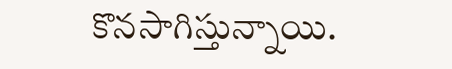కొనసాగిస్తున్నాయి.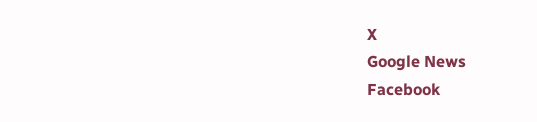X
Google News
Facebook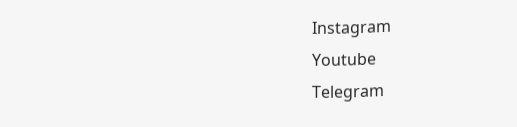Instagram
Youtube
Telegram